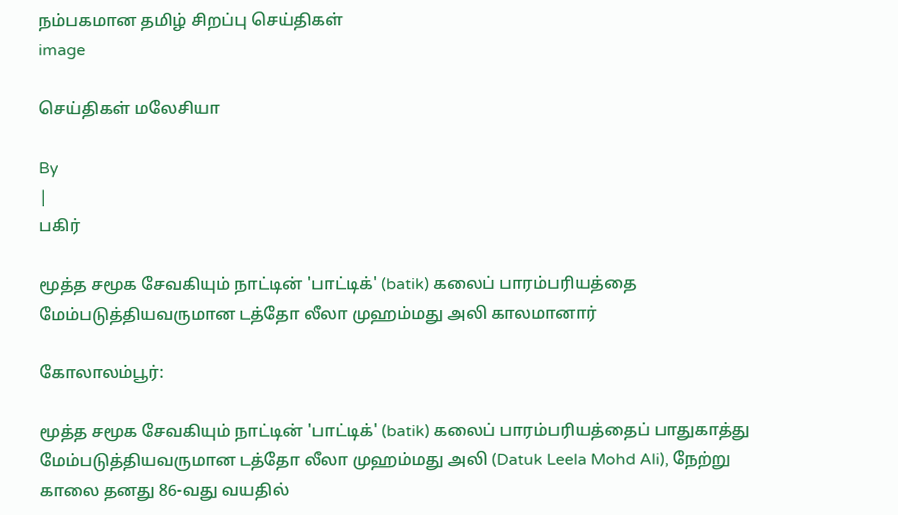நம்பகமான தமிழ் சிறப்பு செய்திகள்
image

செய்திகள் மலேசியா

By
|
பகிர்

மூத்த சமூக சேவகியும் நாட்டின் 'பாட்டிக்' (batik) கலைப் பாரம்பரியத்தை மேம்படுத்தியவருமான டத்தோ லீலா முஹம்மது அலி காலமானார்

கோலாலம்பூர்:

மூத்த சமூக சேவகியும் நாட்டின் 'பாட்டிக்' (batik) கலைப் பாரம்பரியத்தைப் பாதுகாத்து மேம்படுத்தியவருமான டத்தோ லீலா முஹம்மது அலி (Datuk Leela Mohd Ali), நேற்று காலை தனது 86-வது வயதில்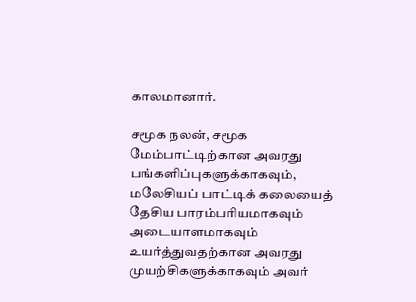காலமானார்.

சமூக நலன், சமூக மேம்பாட்டிற்கான அவரது பங்களிப்புகளுக்காகவும், மலேசியப் பாட்டிக் கலையைத் தேசிய பாரம்பரியமாகவும் அடையாளமாகவும் உயர்த்துவதற்கான அவரது முயற்சிகளுக்காகவும் அவர்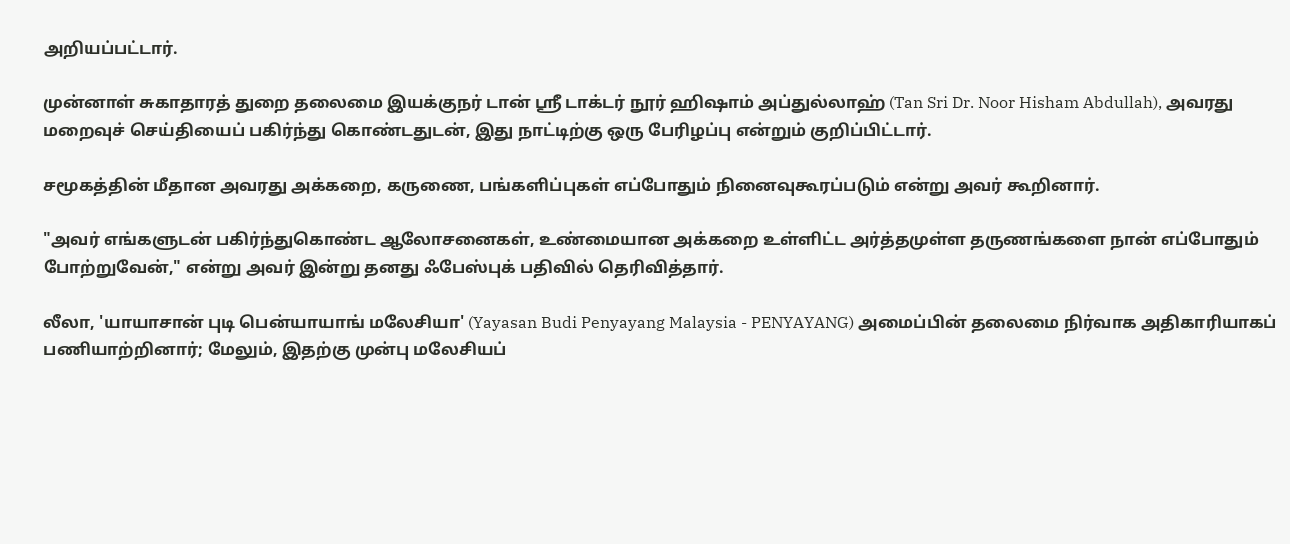அறியப்பட்டார்.

முன்னாள் சுகாதாரத் துறை தலைமை இயக்குநர் டான் ஸ்ரீ டாக்டர் நூர் ஹிஷாம் அப்துல்லாஹ் (Tan Sri Dr. Noor Hisham Abdullah), அவரது மறைவுச் செய்தியைப் பகிர்ந்து கொண்டதுடன், இது நாட்டிற்கு ஒரு பேரிழப்பு என்றும் குறிப்பிட்டார்.

சமூகத்தின் மீதான அவரது அக்கறை, கருணை, பங்களிப்புகள் எப்போதும் நினைவுகூரப்படும் என்று அவர் கூறினார்.

"அவர் எங்களுடன் பகிர்ந்துகொண்ட ஆலோசனைகள், உண்மையான அக்கறை உள்ளிட்ட அர்த்தமுள்ள தருணங்களை நான் எப்போதும் போற்றுவேன்," என்று அவர் இன்று தனது ஃபேஸ்புக் பதிவில் தெரிவித்தார்.

லீலா, 'யாயாசான் புடி பென்யாயாங் மலேசியா' (Yayasan Budi Penyayang Malaysia - PENYAYANG) அமைப்பின் தலைமை நிர்வாக அதிகாரியாகப் பணியாற்றினார்; மேலும், இதற்கு முன்பு மலேசியப்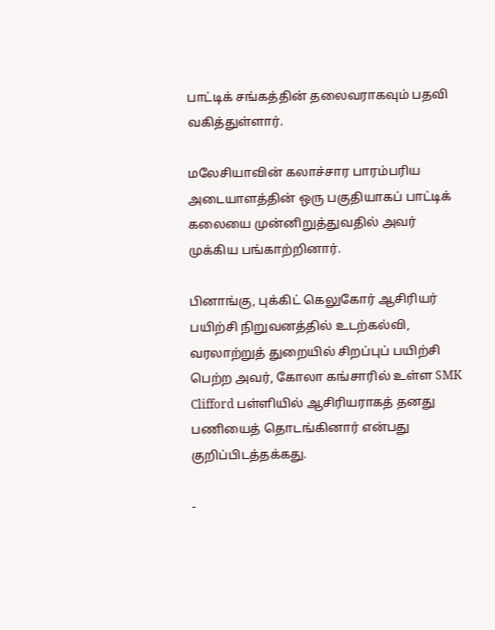பாட்டிக் சங்கத்தின் தலைவராகவும் பதவி வகித்துள்ளார்.

மலேசியாவின் கலாச்சார பாரம்பரிய அடையாளத்தின் ஒரு பகுதியாகப் பாட்டிக் கலையை முன்னிறுத்துவதில் அவர் முக்கிய பங்காற்றினார்.

பினாங்கு, புக்கிட் கெலுகோர் ஆசிரியர் பயிற்சி நிறுவனத்தில் உடற்கல்வி,  வரலாற்றுத் துறையில் சிறப்புப் பயிற்சி பெற்ற அவர், கோலா கங்சாரில் உள்ள SMK Clifford பள்ளியில் ஆசிரியராகத் தனது பணியைத் தொடங்கினார் என்பது குறிப்பிடத்தக்கது.

-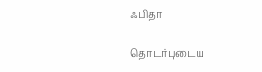ஃபிதா

தொடர்புடைய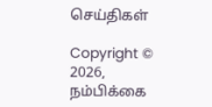செய்திகள்

Copyright © 2026, நம்பிக்கை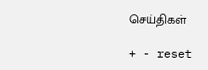செய்திகள்

+ - reset